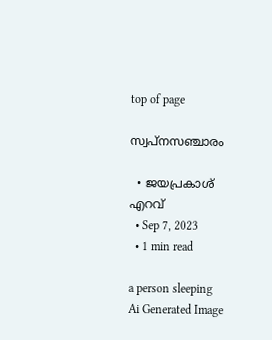top of page

സ്വപ്നസഞ്ചാരം

  • ജയപ്രകാശ് എറവ്
  • Sep 7, 2023
  • 1 min read

a person sleeping
Ai Generated Image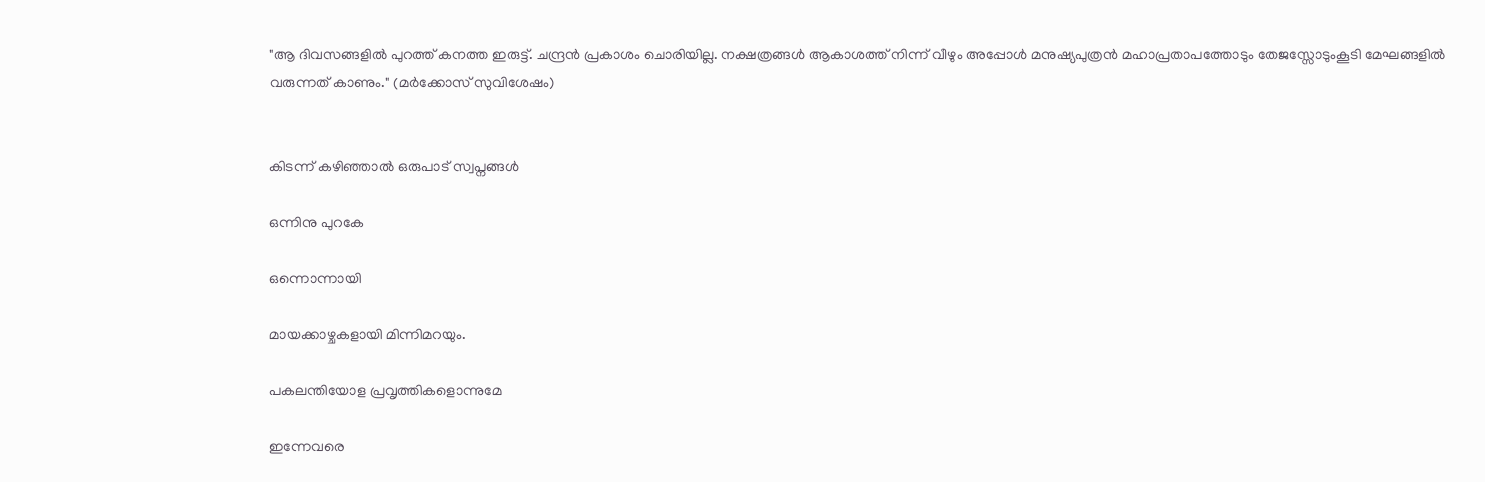"ആ ദിവസങ്ങളില്‍ പുറത്ത് കനത്ത ഇരുട്ട്. ചന്ദ്രന്‍ പ്രകാശം ചൊരിയില്ല. നക്ഷത്രങ്ങള്‍ ആകാശത്ത് നിന്ന് വീഴും അപ്പോള്‍ മനുഷ്യപുത്രന്‍ മഹാപ്രതാപത്തോടും തേജസ്സോടുംകൂടി മേഘങ്ങളില്‍ വരുന്നത് കാണും." (മര്‍ക്കോസ് സുവിശേഷം)


കിടന്ന് കഴിഞ്ഞാല്‍ ഒരുപാട് സ്വപ്നങ്ങള്‍

ഒന്നിനു പുറകേ

ഒന്നൊന്നായി

മായക്കാഴ്ചകളായി മിന്നിമറയും.

പകലന്തിയോള പ്രവൃത്തികളൊന്നുമേ

ഇന്നേവരെ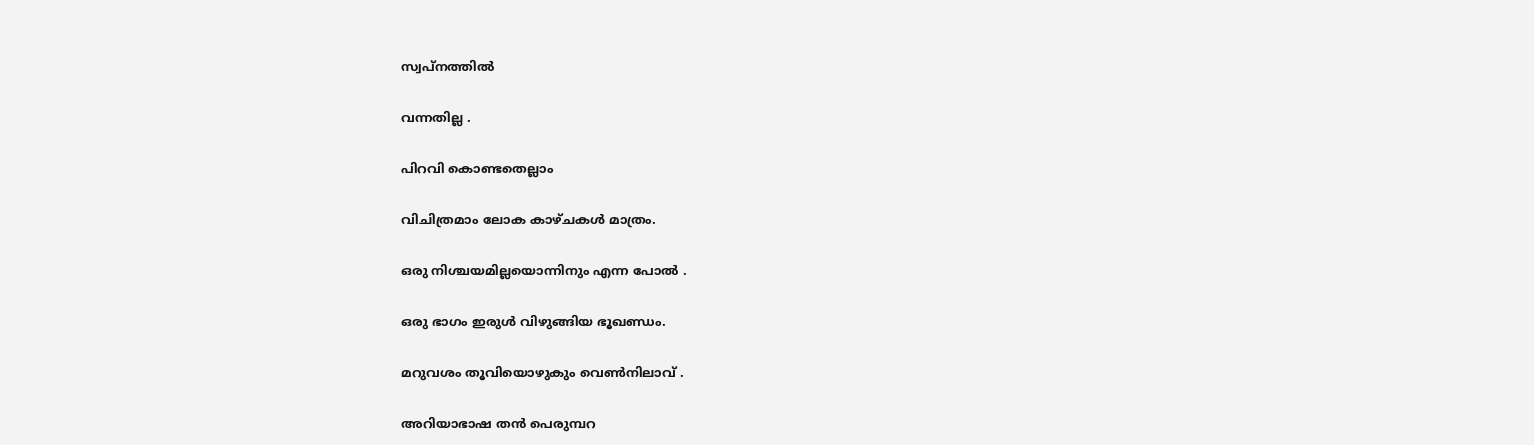സ്വപ്നത്തില്‍

വന്നതില്ല .

പിറവി കൊണ്ടതെല്ലാം

വിചിത്രമാം ലോക കാഴ്ചകള്‍ മാത്രം.

ഒരു നിശ്ചയമില്ലയൊന്നിനും എന്ന പോല്‍ .

ഒരു ഭാഗം ഇരുള്‍ വിഴുങ്ങിയ ഭൂഖണ്ഡം.

മറുവശം തൂവിയൊഴുകും വെണ്‍നിലാവ് .

അറിയാഭാഷ തന്‍ പെരുമ്പറ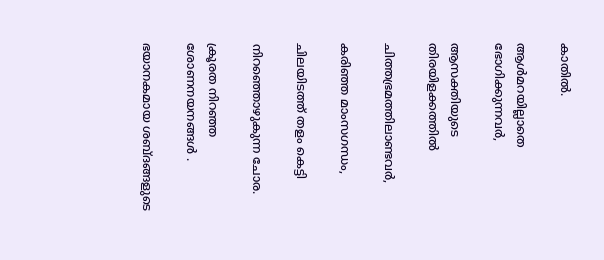കാതില്‍.

ആള്‍മറയില്ലാതെ ഭോഗിക്കുന്നവര്‍,

ആസക്തിയുടെ തിരയിളക്കത്തില്‍

ചിത്തഭ്രമത്തിലാണ്ടവര്‍,

കരിഞ്ഞ മാംസഗന്ധം,

ചിലയിടത്ത് തളം കെട്ടി

നിറഞ്ഞൊഴുകുന്ന ചോര.

ക്രൂരത നിറഞ്ഞ ശോണനയനങ്ങള്‍ .

ഭയാനകമായ ശബ്ദങ്ങളുടെ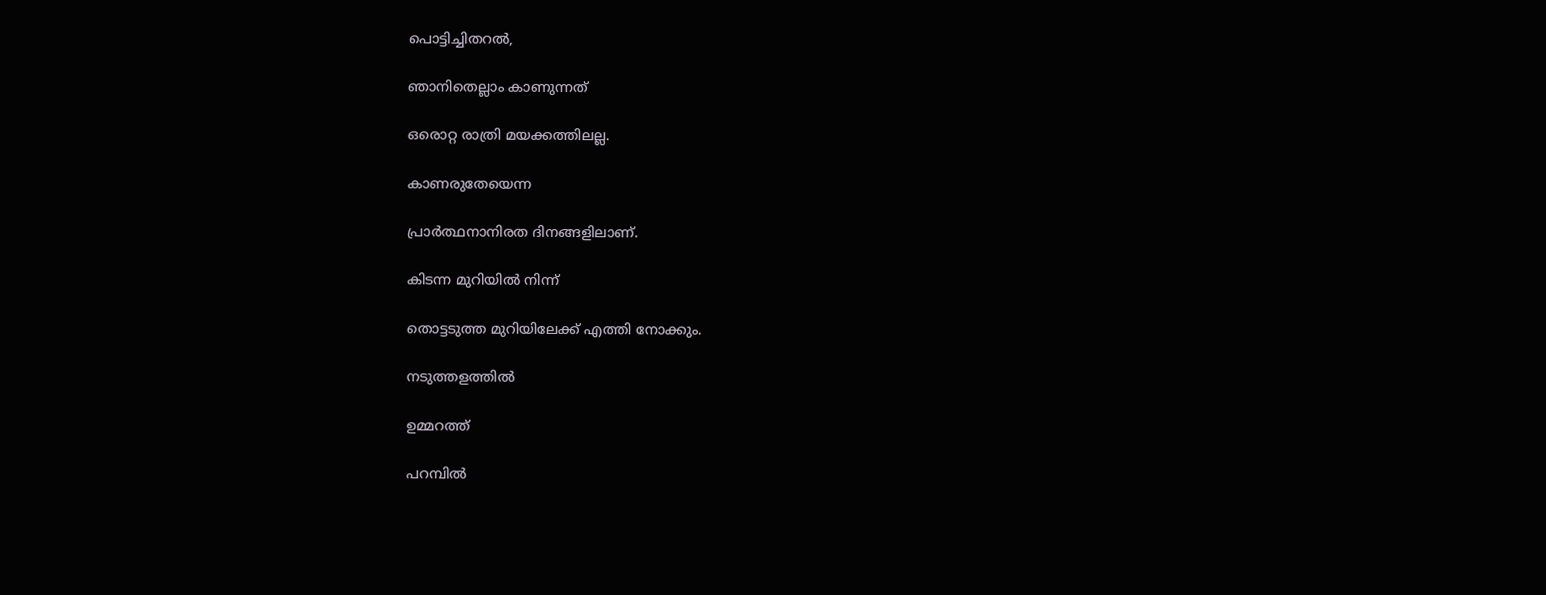പൊട്ടിച്ചിതറല്‍,

ഞാനിതെല്ലാം കാണുന്നത്

ഒരൊറ്റ രാത്രി മയക്കത്തിലല്ല.

കാണരുതേയെന്ന

പ്രാര്‍ത്ഥനാനിരത ദിനങ്ങളിലാണ്.

കിടന്ന മുറിയില്‍ നിന്ന്

തൊട്ടടുത്ത മുറിയിലേക്ക് എത്തി നോക്കും.

നടുത്തളത്തില്‍

ഉമ്മറത്ത്

പറമ്പില്‍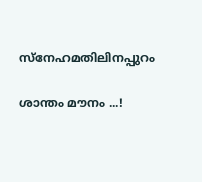സ്നേഹമതിലിനപ്പുറം

ശാന്തം മൗനം ...!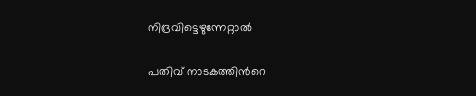നിദ്രവിട്ടെഴുന്നേറ്റാല്‍

പതിവ് നാടകത്തിന്‍റെ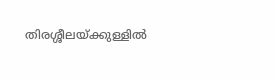തിരശ്ശീലയ്ക്കുള്ളില്‍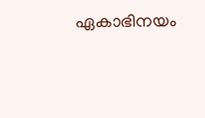ഏകാഭിനയം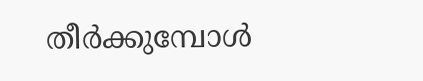തീര്‍ക്കുമ്പോള്‍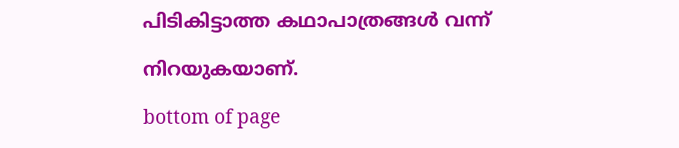പിടികിട്ടാത്ത കഥാപാത്രങ്ങള്‍ വന്ന്

നിറയുകയാണ്.

bottom of page